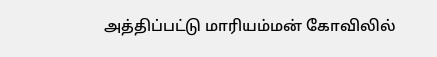அத்திப்பட்டு மாரியம்மன் கோவிலில்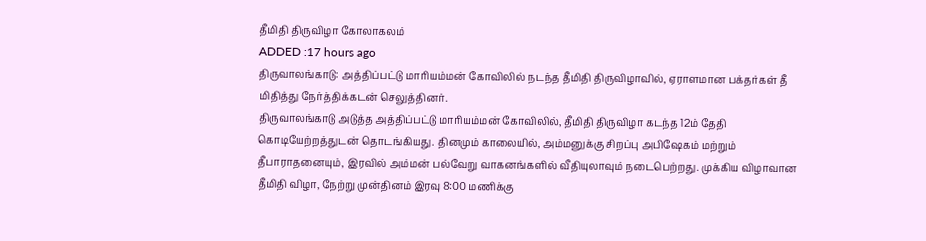தீமிதி திருவிழா கோலாகலம்
ADDED :17 hours ago
திருவாலங்காடு: அத்திப்பட்டு மாரியம்மன் கோவிலில் நடந்த தீமிதி திருவிழாவில், ஏராளமான பக்தர்கள் தீ மிதித்து நேர்த்திக்கடன் செலுத்தினர்.
திருவாலங்காடு அடுத்த அத்திப்பட்டு மாரியம்மன் கோவிலில், தீமிதி திருவிழா கடந்த 12ம் தேதி கொடியேற்றத்துடன் தொடங்கியது. தினமும் காலையில், அம்மனுக்கு சிறப்பு அபிஷேகம் மற்றும் தீபாராதனையும், இரவில் அம்மன் பல்வேறு வாகனங்களில் வீதியுலாவும் நடைபெற்றது. முக்கிய விழாவான தீமிதி விழா, நேற்று முன்தினம் இரவு 8:00 மணிக்கு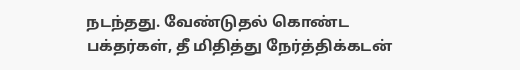நடந்தது. வேண்டுதல் கொண்ட பக்தர்கள், தீ மிதித்து நேர்த்திக்கடன்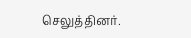செலுத்தினர்.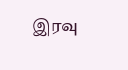இரவு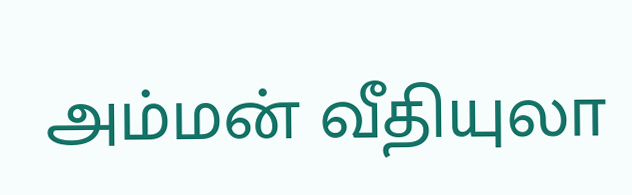அம்மன் வீதியுலா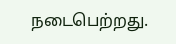நடைபெற்றது.